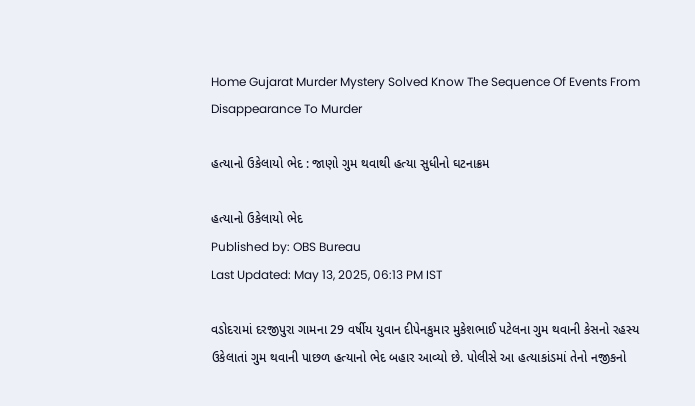Home Gujarat Murder Mystery Solved Know The Sequence Of Events From Disappearance To Murder

હત્યાનો ઉકેલાયો ભેદ : જાણો ગુમ થવાથી હત્યા સુધીનો ઘટનાક્રમ

હત્યાનો ઉકેલાયો ભેદ
Published by: OBS Bureau
Last Updated: May 13, 2025, 06:13 PM IST

વડોદરામાં દરજીપુરા ગામના 29 વર્ષીય યુવાન દીપેનકુમાર મુકેશભાઈ પટેલના ગુમ થવાની કેસનો રહસ્ય ઉકેલાતાં ગુમ થવાની પાછળ હત્યાનો ભેદ બહાર આવ્યો છે. પોલીસે આ હત્યાકાંડમાં તેનો નજીકનો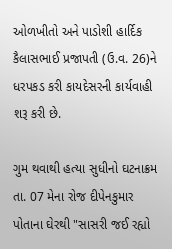ઓળખીતો અને પાડોશી હાર્દિક કૈલાસભાઈ પ્રજાપતી (ઉ.વ. 26)ને ધરપકડ કરી કાયદેસરની કાર્યવાહી શરૂ કરી છે.

ગુમ થવાથી હત્યા સુધીનો ઘટનાક્રમ
તા. 07 મેના રોજ દીપેનકુમાર પોતાના ઘેરથી "સાસરી જઈ રહ્યો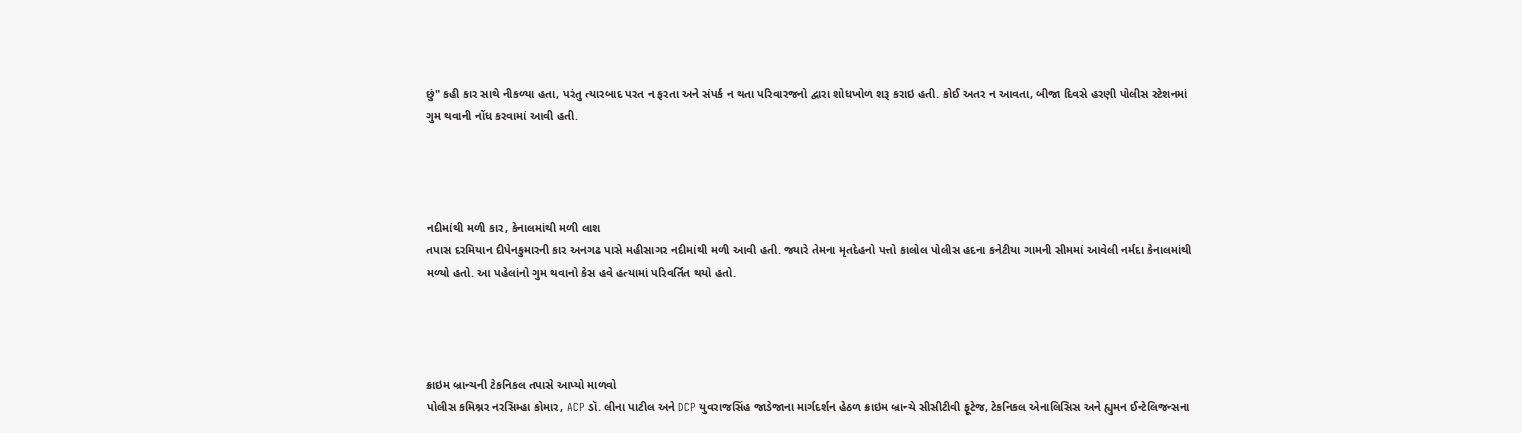છું" કહી કાર સાથે નીકળ્યા હતા, પરંતુ ત્યારબાદ પરત ન ફરતા અને સંપર્ક ન થતા પરિવારજનો દ્વારા શોધખોળ શરૂ કરાઇ હતી. કોઈ અતર ન આવતા, બીજા દિવસે હરણી પોલીસ સ્ટેશનમાં ગુમ થવાની નોંધ કરવામાં આવી હતી.




નદીમાંથી મળી કાર, કેનાલમાંથી મળી લાશ
તપાસ દરમિયાન દીપેનકુમારની કાર અનગઢ પાસે મહીસાગર નદીમાંથી મળી આવી હતી. જ્યારે તેમના મૃતદેહનો પત્તો કાલોલ પોલીસ હદના કનેટીયા ગામની સીમમાં આવેલી નર્મદા કેનાલમાંથી મળ્યો હતો. આ પહેલાંનો ગુમ થવાનો કેસ હવે હત્યામાં પરિવર્તિત થયો હતો.




ક્રાઇમ બ્રાન્ચની ટેકનિકલ તપાસે આપ્યો માળવો
પોલીસ કમિશ્નર નરસિમ્હા કોમાર, ACP ડૉ. લીના પાટીલ અને DCP યુવરાજસિંહ જાડેજાના માર્ગદર્શન હેઠળ ક્રાઇમ બ્રાન્ચે સીસીટીવી ફૂટેજ, ટેકનિકલ એનાલિસિસ અને હ્યુમન ઈન્ટેલિજન્સના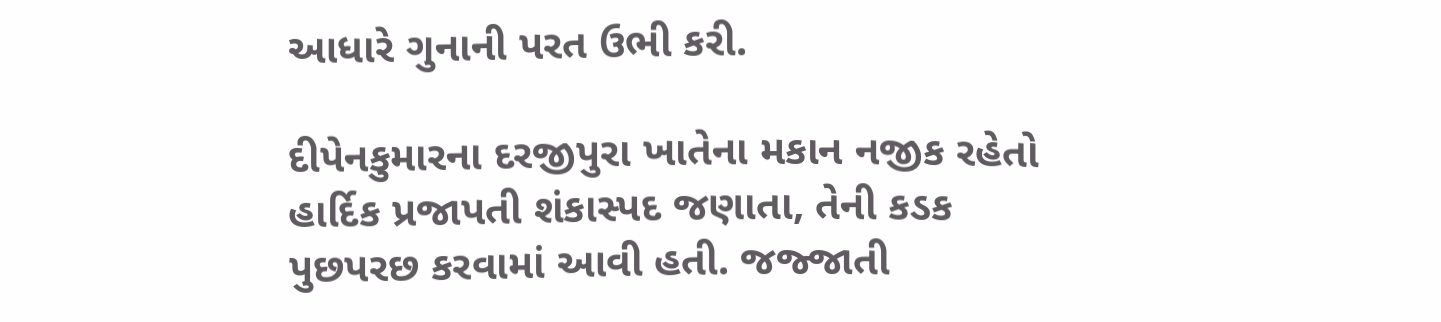આધારે ગુનાની પરત ઉભી કરી.

દીપેનકુમારના દરજીપુરા ખાતેના મકાન નજીક રહેતો હાર્દિક પ્રજાપતી શંકાસ્પદ જણાતા, તેની કડક પુછપરછ કરવામાં આવી હતી. જજ્જાતી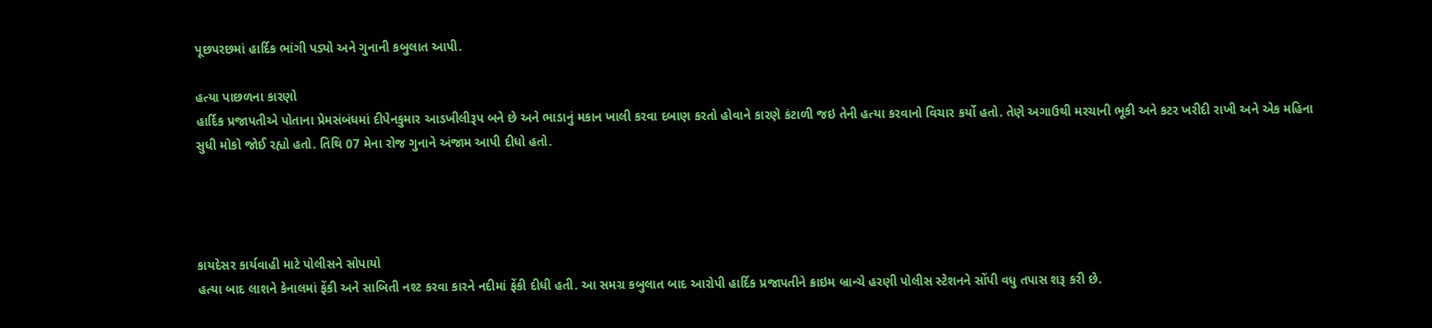પૂછપરછમાં હાર્દિક ભાંગી પડ્યો અને ગુનાની કબુલાત આપી.

હત્યા પાછળના કારણો
હાર્દિક પ્રજાપતીએ પોતાના પ્રેમસંબંધમાં દીપેનકુમાર આડખીલીરૂપ બને છે અને ભાડાનું મકાન ખાલી કરવા દબાણ કરતો હોવાને કારણે કંટાળી જઇ તેની હત્યા કરવાનો વિચાર કર્યો હતો. તેણે અગાઉથી મરચાની ભૂકી અને કટર ખરીદી રાખી અને એક મહિના સુધી મોકો જોઈ રહ્યો હતો. તિથિ 07 મેના રોજ ગુનાને અંજામ આપી દીધો હતો.




કાયદેસર કાર્યવાહી માટે પોલીસને સોપાયો
હત્યા બાદ લાશને કેનાલમાં ફેંકી અને સાબિતી નશ્ટ કરવા કારને નદીમાં ફેંકી દીધી હતી. આ સમગ્ર કબુલાત બાદ આરોપી હાર્દિક પ્રજાપતીને ક્રાઇમ બ્રાન્ચે હરણી પોલીસ સ્ટેશનને સોંપી વધુ તપાસ શરૂ કરી છે.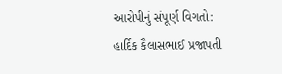આરોપીનું સંપૂર્ણ વિગતો:
હાર્દિક કૈલાસભાઈ પ્રજાપતી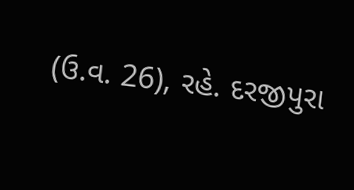(ઉ.વ. 26), રહે. દરજીપુરા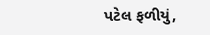પટેલ ફળીયું,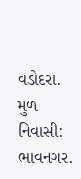વડોદરા. મુળ નિવાસી: ભાવનગર.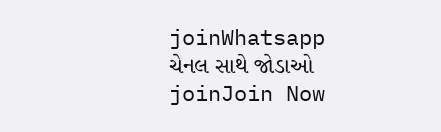joinWhatsapp ચેનલ સાથે જોડાઓ
joinJoin Now